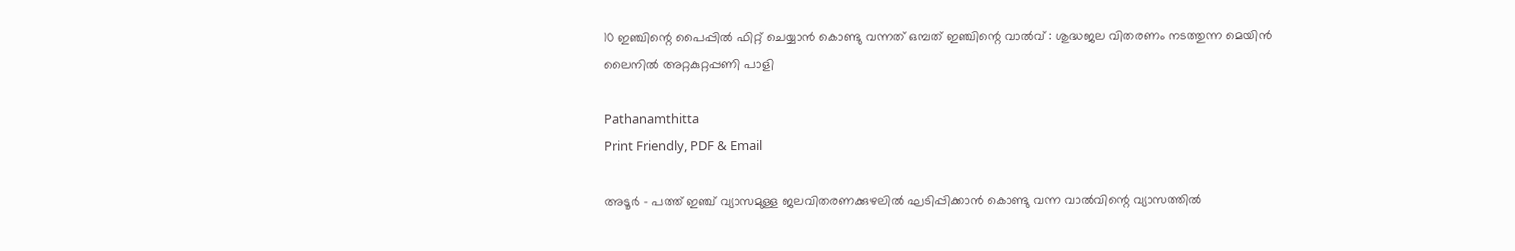10 ഇഞ്ചിന്റെ പൈപ്പിൽ ഫിറ്റ് ചെയ്യാൻ കൊണ്ടു വന്നത് ഒമ്പത് ഇഞ്ചിന്റെ വാൽവ് : ശുദ്ധജല വിതരണം നടത്തുന്ന മെയിൻ ലൈനിൽ അറ്റകുറ്റപ്പണി പാളി

Pathanamthitta
Print Friendly, PDF & Email

അടൂർ – പത്ത് ഇഞ്ച് വ്യാസമുള്ള ജലവിതരണക്കുഴലിൽ ഘടിപ്പിക്കാൻ കൊണ്ടു വന്ന വാൽവിന്റെ വ്യാസത്തിൽ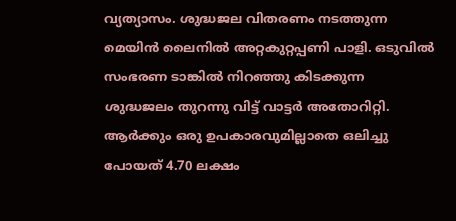വ്യത്യാസം. ശുദ്ധജല വിതരണം നടത്തുന്ന മെയിൻ ലൈനിൽ അറ്റകുറ്റപ്പണി പാളി. ഒടുവിൽ സംഭരണ ടാങ്കിൽ നിറഞ്ഞു കിടക്കുന്ന ശുദ്ധജലം തുറന്നു വിട്ട് വാട്ടർ അതോറിറ്റി. ആർക്കും ഒരു ഉപകാരവുമില്ലാതെ ഒലിച്ചു പോയത് 4.70 ലക്ഷം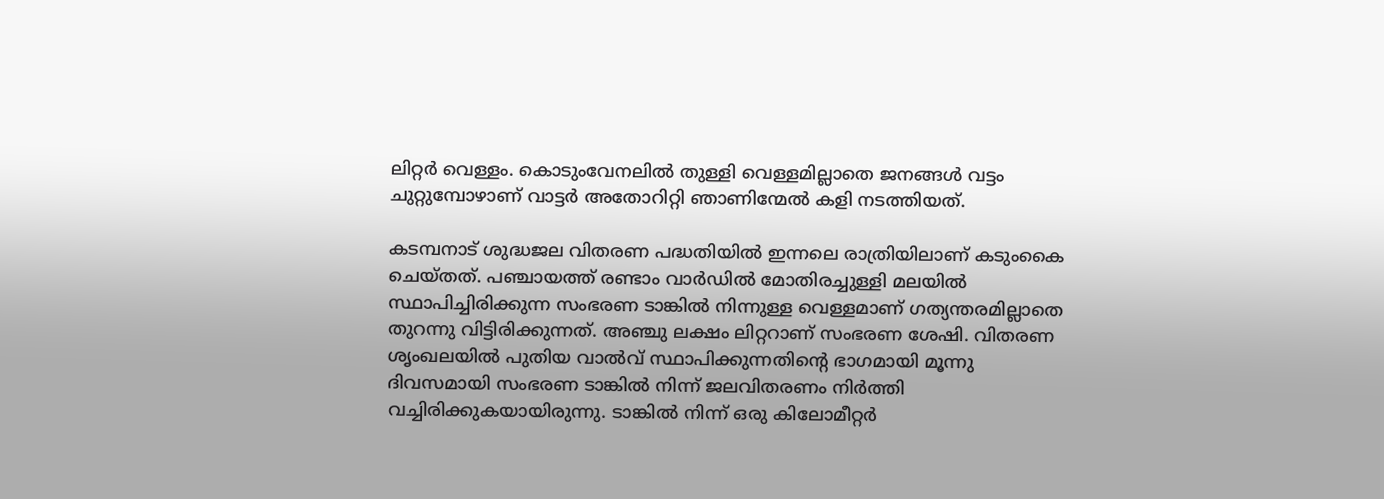ലിറ്റർ വെള്ളം. കൊടുംവേനലിൽ തുള്ളി വെള്ളമില്ലാതെ ജനങ്ങൾ വട്ടം ചുറ്റുമ്പോഴാണ് വാട്ടർ അതോറിറ്റി ഞാണിന്മേൽ കളി നടത്തിയത്.

കടമ്പനാട് ശുദ്ധജല വിതരണ പദ്ധതിയിൽ ഇന്നലെ രാത്രിയിലാണ് കടുംകൈ ചെയ്തത്. പഞ്ചായത്ത് രണ്ടാം വാർഡിൽ മോതിരച്ചുള്ളി മലയിൽ സ്ഥാപിച്ചിരിക്കുന്ന സംഭരണ ടാങ്കിൽ നിന്നുള്ള വെള്ളമാണ് ഗത്യന്തരമില്ലാതെ തുറന്നു വിട്ടിരിക്കുന്നത്. അഞ്ചു ലക്ഷം ലിറ്ററാണ് സംഭരണ ശേഷി. വിതരണ ശൃംഖലയിൽ പുതിയ വാൽവ് സ്ഥാപിക്കുന്നതിന്റെ ഭാഗമായി മൂന്നു ദിവസമായി സംഭരണ ടാങ്കിൽ നിന്ന് ജലവിതരണം നിർത്തി വച്ചിരിക്കുകയായിരുന്നു. ടാങ്കിൽ നിന്ന് ഒരു കിലോമീറ്റർ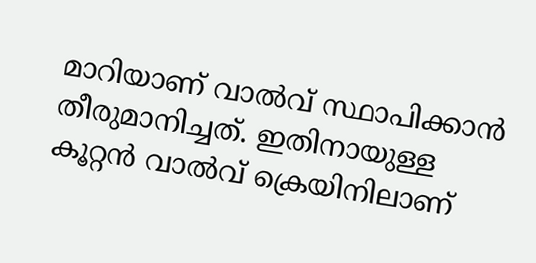മാറിയാണ് വാൽവ് സ്ഥാപിക്കാൻ തീരുമാനിച്ചത്. ഇതിനായുള്ള കൂറ്റൻ വാൽവ് ക്രെയിനിലാണ്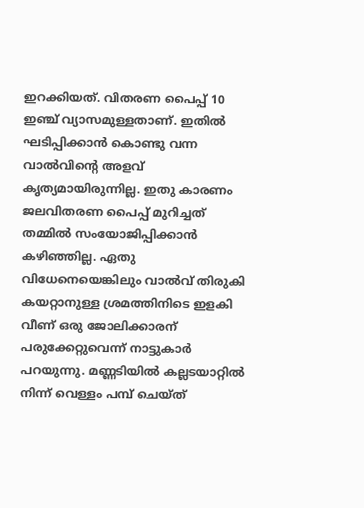ഇറക്കിയത്. വിതരണ പൈപ്പ് 10 ഇഞ്ച് വ്യാസമുള്ളതാണ്. ഇതിൽ ഘടിപ്പിക്കാൻ കൊണ്ടു വന്ന വാൽവിന്റെ അളവ് കൃത്യമായിരുന്നില്ല. ഇതു കാരണം ജലവിതരണ പൈപ്പ് മുറിച്ചത് തമ്മിൽ സംയോജിപ്പിക്കാൻ കഴിഞ്ഞില്ല. ഏതു വിധേനെയെങ്കിലും വാൽവ് തിരുകി കയറ്റാനുള്ള ശ്രമത്തിനിടെ ഇളകി വീണ് ഒരു ജോലിക്കാരന് പരുക്കേറ്റുവെന്ന് നാട്ടുകാർ പറയുന്നു. മണ്ണടിയിൽ കല്ലടയാറ്റിൽ നിന്ന് വെള്ളം പമ്പ് ചെയ്ത്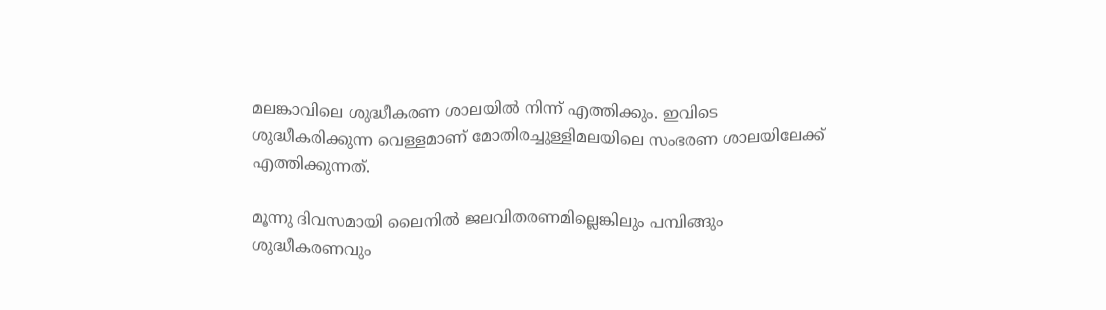മലങ്കാവിലെ ശുദ്ധീകരണ ശാലയിൽ നിന്ന് എത്തിക്കും. ഇവിടെ ശുദ്ധീകരിക്കുന്ന വെള്ളമാണ് മോതിരച്ചുള്ളിമലയിലെ സംഭരണ ശാലയിലേക്ക് എത്തിക്കുന്നത്.

മൂന്നു ദിവസമായി ലൈനിൽ ജലവിതരണമില്ലെങ്കിലും പമ്പിങ്ങും ശുദ്ധീകരണവും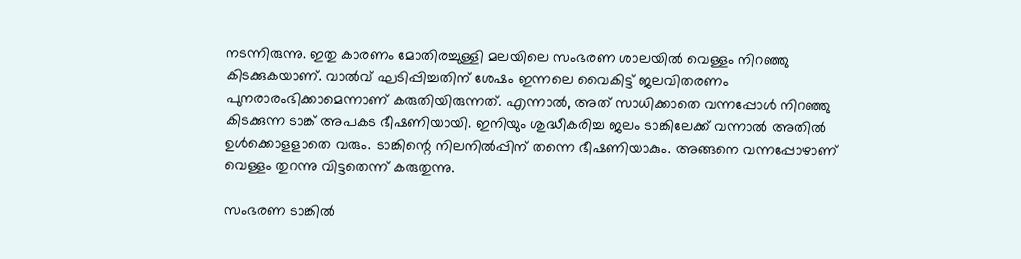നടന്നിരുന്നു. ഇതു കാരണം മോതിരച്ചുള്ളി മലയിലെ സംഭരണ ശാലയിൽ വെള്ളം നിറഞ്ഞു കിടക്കുകയാണ്. വാൽവ് ഘടിപ്പിച്ചതിന് ശേഷം ഇന്നലെ വൈകിട്ട് ജലവിതരണം പുനരാരംഭിക്കാമെന്നാണ് കരുതിയിരുന്നത്. എന്നാൽ, അത് സാധിക്കാതെ വന്നപ്പോൾ നിറഞ്ഞു കിടക്കുന്ന ടാങ്ക് അപകട ഭീഷണിയായി. ഇനിയും ശുദ്ധീകരിച്ച ജലം ടാങ്കിലേക്ക് വന്നാൽ അതിൽ ഉൾക്കൊളളാതെ വരും. ടാങ്കിന്റെ നിലനിൽപ്പിന് തന്നെ ഭീഷണിയാകും. അങ്ങനെ വന്നപ്പോഴാണ് വെള്ളം തുറന്നു വിട്ടതെന്ന് കരുതുന്നു.

സംഭരണ ടാങ്കിൽ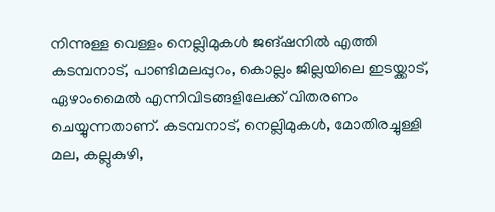നിന്നുള്ള വെള്ളം നെല്ലിമുകൾ ജങ്ഷനിൽ എത്തി കടമ്പനാട്, പാണ്ടിമലപ്പുറം, കൊല്ലം ജില്ലയിലെ ഇടയ്ക്കാട്, ഏഴാംമൈൽ എന്നിവിടങ്ങളിലേക്ക് വിതരണം ചെയ്യുന്നതാണ്. കടമ്പനാട്, നെല്ലിമുകൾ, മോതിരച്ചുള്ളി മല, കല്ലുകുഴി,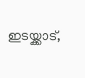ഇടയ്ക്കാട്,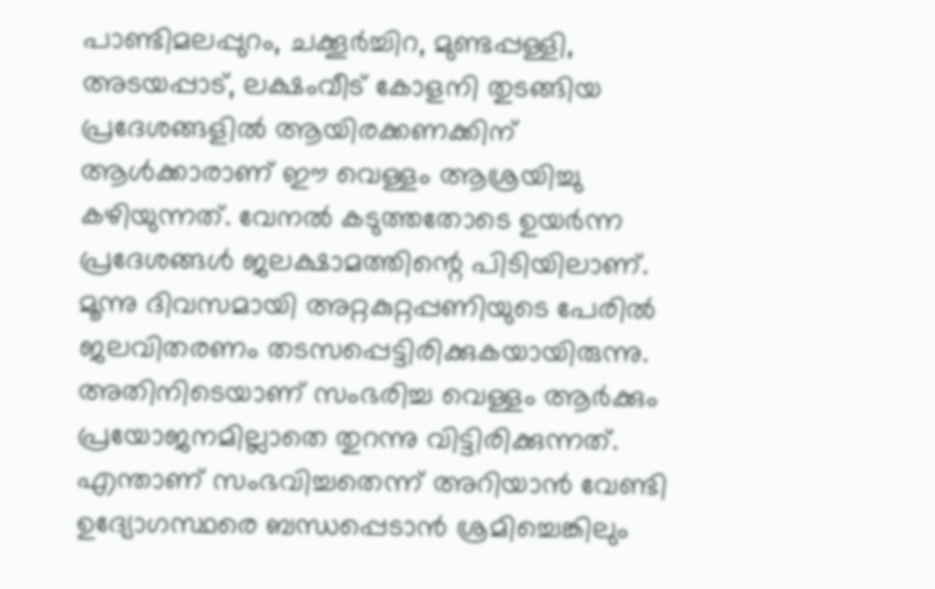പാണ്ടിമലപ്പുറം, ചക്കൂർച്ചിറ, മുണ്ടപ്പള്ളി, അടയപ്പാട്, ലക്ഷംവീട് കോളനി തുടങ്ങിയ പ്രദേശങ്ങളിൽ ആയിരക്കണക്കിന് ആൾക്കാരാണ് ഈ വെള്ളം ആശ്രയിച്ചു കഴിയുന്നത്. വേനൽ കടുത്തതോടെ ഉയർന്ന പ്രദേശങ്ങൾ ജലക്ഷാമത്തിന്റെ പിടിയിലാണ്. മൂന്നു ദിവസമായി അറ്റകുറ്റപ്പണിയുടെ പേരിൽ ജലവിതരണം തടസപ്പെട്ടിരിക്കുകയായിരുന്നു. അതിനിടെയാണ് സംഭരിച്ച വെള്ളം ആർക്കും പ്രയോജനമില്ലാതെ തുറന്നു വിട്ടിരിക്കുന്നത്. എന്താണ് സംഭവിച്ചതെന്ന് അറിയാൻ വേണ്ടി ഉദ്യോഗസ്ഥരെ ബന്ധപ്പെടാൻ ശ്രമിച്ചെങ്കിലും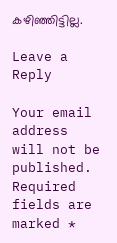കഴിഞ്ഞിട്ടില്ല.

Leave a Reply

Your email address will not be published. Required fields are marked *